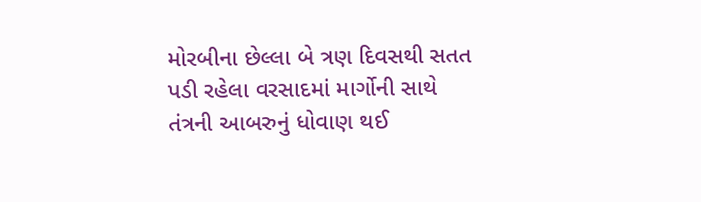મોરબીના છેલ્લા બે ત્રણ દિવસથી સતત પડી રહેલા વરસાદમાં માર્ગોની સાથે તંત્રની આબરુનું ધોવાણ થઈ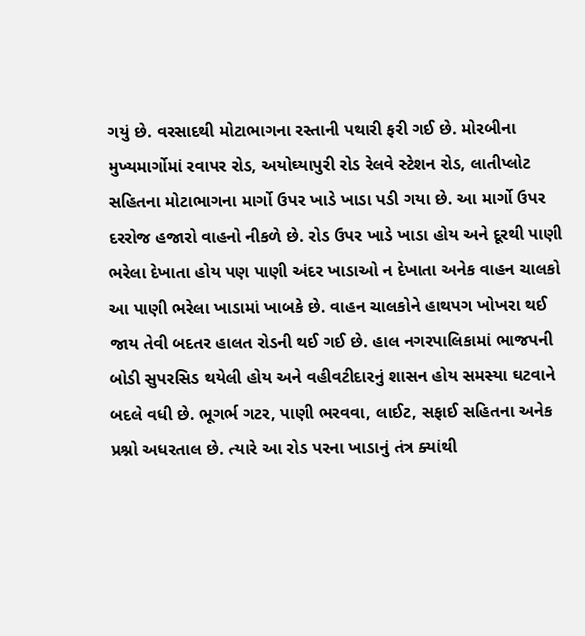ગયું છે. વરસાદથી મોટાભાગના રસ્તાની પથારી ફરી ગઈ છે. મોરબીના મુખ્યમાર્ગોમાં રવાપર રોડ, અયોઘ્યાપુરી રોડ રેલવે સ્ટેશન રોડ, લાતીપ્લોટ સહિતના મોટાભાગના માર્ગો ઉપર ખાડે ખાડા પડી ગયા છે. આ માર્ગો ઉપર દરરોજ હજારો વાહનો નીકળે છે. રોડ ઉપર ખાડે ખાડા હોય અને દૂરથી પાણી ભરેલા દેખાતા હોય પણ પાણી અંદર ખાડાઓ ન દેખાતા અનેક વાહન ચાલકો આ પાણી ભરેલા ખાડામાં ખાબકે છે. વાહન ચાલકોને હાથપગ ખોખરા થઈ જાય તેવી બદતર હાલત રોડની થઈ ગઈ છે. હાલ નગરપાલિકામાં ભાજપની બોડી સુપરસિડ થયેલી હોય અને વહીવટીદારનું શાસન હોય સમસ્યા ઘટવાને બદલે વધી છે. ભૂગર્ભ ગટર, પાણી ભરવવા, લાઈટ, સફાઈ સહિતના અનેક પ્રશ્નો અધરતાલ છે. ત્યારે આ રોડ પરના ખાડાનું તંત્ર ક્યાંથી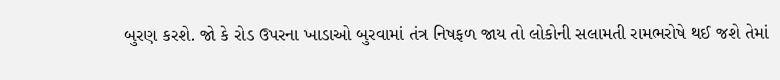બુરણ કરશે. જો કે રોડ ઉપરના ખાડાઓ બુરવામાં તંત્ર નિષફળ જાય તો લોકોની સલામતી રામભરોષે થઈ જશે તેમાં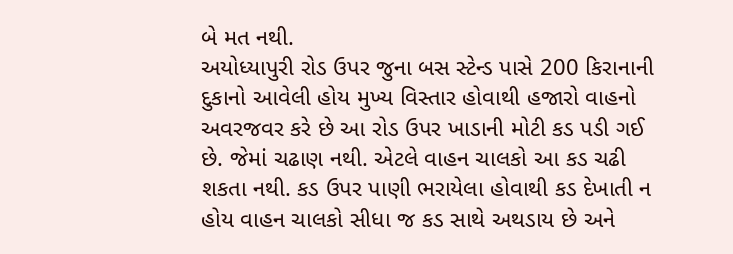બે મત નથી.
અયોધ્યાપુરી રોડ ઉપર જુના બસ સ્ટેન્ડ પાસે 200 કિરાનાની દુકાનો આવેલી હોય મુખ્ય વિસ્તાર હોવાથી હજારો વાહનો અવરજવર કરે છે આ રોડ ઉપર ખાડાની મોટી કડ પડી ગઈ છે. જેમાં ચઢાણ નથી. એટલે વાહન ચાલકો આ કડ ચઢી શકતા નથી. કડ ઉપર પાણી ભરાયેલા હોવાથી કડ દેખાતી ન હોય વાહન ચાલકો સીધા જ કડ સાથે અથડાય છે અને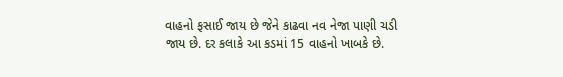વાહનો ફસાઈ જાય છે જેને કાઢવા નવ નેજા પાણી ચડી જાય છે. દર કલાકે આ કડમાં 15 વાહનો ખાબકે છે.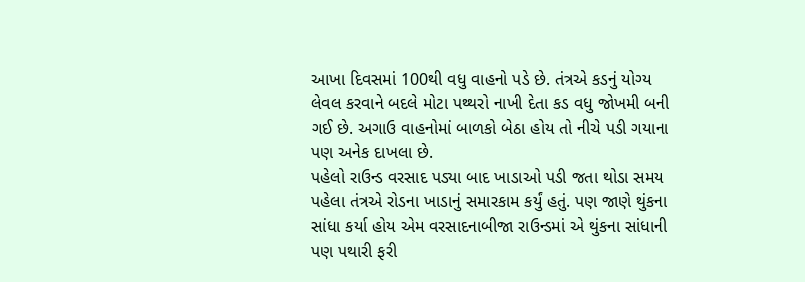આખા દિવસમાં 100થી વધુ વાહનો પડે છે. તંત્રએ કડનું યોગ્ય લેવલ કરવાને બદલે મોટા પથ્થરો નાખી દેતા કડ વધુ જોખમી બની ગઈ છે. અગાઉ વાહનોમાં બાળકો બેઠા હોય તો નીચે પડી ગયાના પણ અનેક દાખલા છે.
પહેલો રાઉન્ડ વરસાદ પડ્યા બાદ ખાડાઓ પડી જતા થોડા સમય પહેલા તંત્રએ રોડના ખાડાનું સમારકામ કર્યું હતું. પણ જાણે થુંકના સાંધા કર્યા હોય એમ વરસાદનાબીજા રાઉન્ડમાં એ થુંકના સાંધાની પણ પથારી ફરી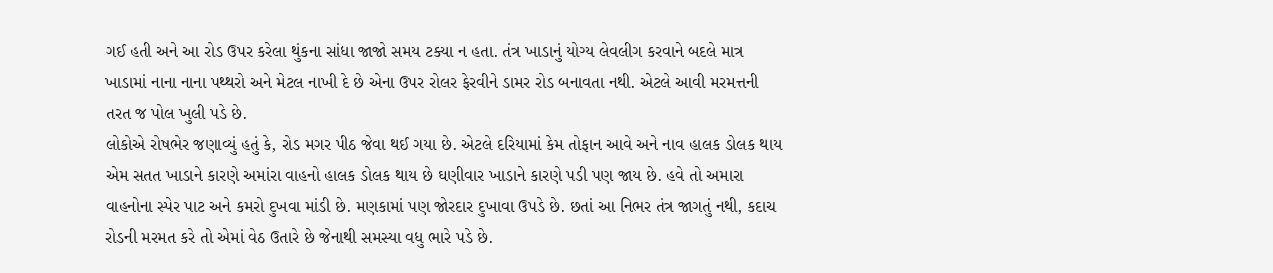ગઈ હતી અને આ રોડ ઉપર કરેલા થુંકના સાંધા જાજો સમય ટક્યા ન હતા. તંત્ર ખાડાનું યોગ્ય લેવલીગ કરવાને બદલે માત્ર ખાડામાં નાના નાના પથ્થરો અને મેટલ નાખી દે છે એના ઉપર રોલર ફેરવીને ડામર રોડ બનાવતા નથી. એટલે આવી મરમત્તની તરત જ પોલ ખુલી પડે છે.
લોકોએ રોષભેર જણાવ્યું હતું કે, રોડ મગર પીઠ જેવા થઈ ગયા છે. એટલે દરિયામાં કેમ તોફાન આવે અને નાવ હાલક ડોલક થાય એમ સતત ખાડાને કારણે અમાંરા વાહનો હાલક ડોલક થાય છે ઘણીવાર ખાડાને કારણે પડી પણ જાય છે. હવે તો અમારા વાહનોના સ્પેર પાટ અને કમરો દુખવા માંડી છે. મણકામાં પણ જોરદાર દુખાવા ઉપડે છે. છતાં આ નિભર તંત્ર જાગતું નથી, કદાચ રોડની મરમત કરે તો એમાં વેઠ ઉતારે છે જેનાથી સમસ્યા વધુ ભારે પડે છે.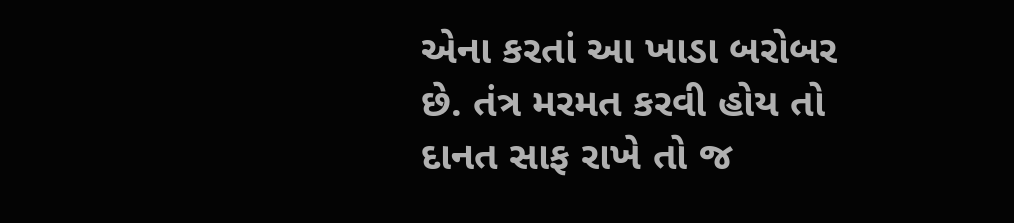એના કરતાં આ ખાડા બરોબર છે. તંત્ર મરમત કરવી હોય તો દાનત સાફ રાખે તો જ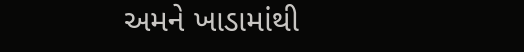અમને ખાડામાંથી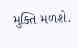મુક્તિ મળશે.